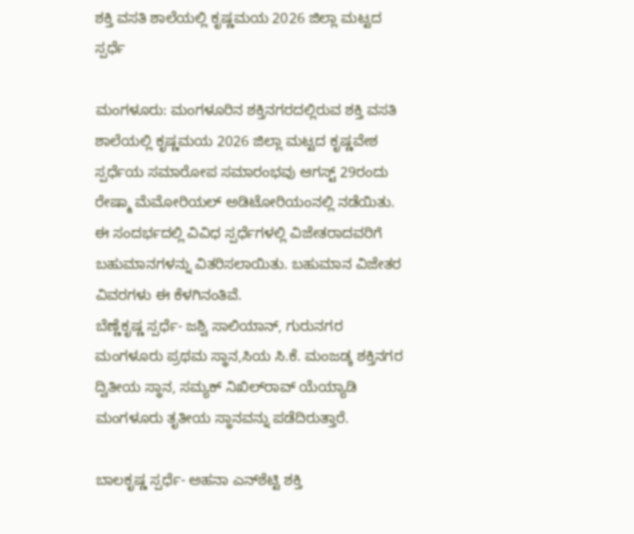ಶಕ್ತಿ ವಸತಿ ಶಾಲೆಯಲ್ಲಿ ಕೃಷ್ಣಮಯ 2026 ಜಿಲ್ಲಾ ಮಟ್ಟದ ಸ್ಪರ್ಧೆ

ಮಂಗಳೂರು: ಮಂಗಳೂರಿನ ಶಕ್ತಿನಗರದಲ್ಲಿರುವ ಶಕ್ತಿ ವಸತಿ ಶಾಲೆಯಲ್ಲಿ ಕೃಷ್ಣಮಯ 2026 ಜಿಲ್ಲಾ ಮಟ್ಟದ ಕೃಷ್ಣವೇಶ ಸ್ಪರ್ಧೆಯ ಸಮಾರೋಪ ಸಮಾರಂಭವು ಆಗಸ್ಟ್ 29ರಂದು ರೇಷ್ಮಾ ಮೆಮೋರಿಯಲ್‍ ಅಡಿಟೋರಿಯಂನಲ್ಲಿ ನಡೆಯಿತು. ಈ ಸಂದರ್ಭದಲ್ಲಿ ವಿವಿಧ ಸ್ಪರ್ಧೆಗಳಲ್ಲಿ ವಿಜೇತರಾದವರಿಗೆ ಬಹುಮಾನಗಳನ್ನು ವಿತರಿಸಲಾಯಿತು. ಬಹುಮಾನ ವಿಜೇತರ ವಿವರಗಳು ಈ ಕೆಳಗಿನಂತಿವೆ.
ಬೆಣ್ಣೆಕೃಷ್ಣ ಸ್ಪರ್ಧೆ- ಜಶ್ವಿ ಸಾಲಿಯಾನ್, ಗುರುನಗರ ಮಂಗಳೂರು ಪ್ರಥಮ ಸ್ಥಾನ,ಸಿಯ ಸಿ.ಕೆ. ಮಂಜಡ್ಕ ಶಕ್ತಿನಗರ ದ್ವಿತೀಯ ಸ್ಥಾನ, ಸಮ್ಯಕ್ ನಿಖಿಲ್‍ರಾವ್‍ ಯೆಯ್ಯಾಡಿ ಮಂಗಳೂರು ತೃತೀಯ ಸ್ಥಾನವನ್ನು ಪಡೆದಿರುತ್ತಾರೆ.

ಬಾಲಕೃಷ್ಣ ಸ್ಪರ್ಧೆ- ಅಹನಾ ಎನ್‍ಶೆಟ್ಟಿ ಶಕ್ತಿ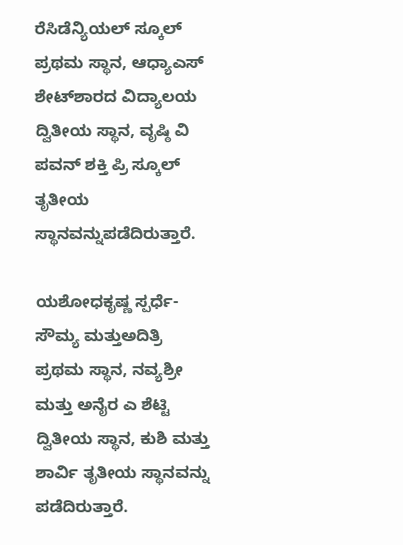ರೆಸಿಡೆನ್ಯಿಯಲ್ ಸ್ಕೂಲ್ ಪ್ರಥಮ ಸ್ಥಾನ, ಆಧ್ಯಾಎಸ್ ಶೇಟ್‍ಶಾರದ ವಿದ್ಯಾಲಯ ದ್ವಿತೀಯ ಸ್ಥಾನ, ವೃಷ್ಠಿ ವಿ ಪವನ್ ಶಕ್ತಿ ಪ್ರಿ ಸ್ಕೂಲ್‍ ತೃತೀಯ ಸ್ಥಾನವನ್ನುಪಡೆದಿರುತ್ತಾರೆ.

ಯಶೋಧಕೃಷ್ಣ ಸ್ಪರ್ಧೆ- ಸೌಮ್ಯ ಮತ್ತುಅದಿತ್ರಿ ಪ್ರಥಮ ಸ್ಥಾನ, ನವ್ಯಶ್ರೀ ಮತ್ತು ಅನೈರ ಎ ಶೆಟ್ಟಿ ದ್ವಿತೀಯ ಸ್ಥಾನ, ಕುಶಿ ಮತ್ತು ಶಾರ್ವಿ ತೃತೀಯ ಸ್ಥಾನವನ್ನು ಪಡೆದಿರುತ್ತಾರೆ.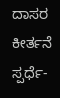ದಾಸರ ಕೀರ್ತನೆ ಸ್ಪರ್ಧೆ-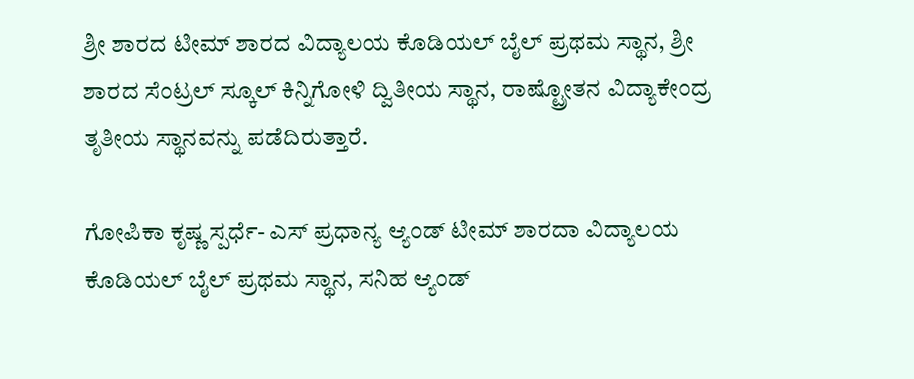ಶ್ರೀ ಶಾರದ ಟೀಮ್‍ ಶಾರದ ವಿದ್ಯಾಲಯ ಕೊಡಿಯಲ್ ಬೈಲ್ ಪ್ರಥಮ ಸ್ಥಾನ, ಶ್ರೀ ಶಾರದ ಸೆಂಟ್ರಲ್ ಸ್ಕೂಲ್ ಕಿನ್ನಿಗೋಳಿ ದ್ವಿತೀಯ ಸ್ಥಾನ, ರಾಷ್ಟ್ರೋತನ ವಿದ್ಯಾಕೇಂದ್ರ ತೃತೀಯ ಸ್ಥಾನವನ್ನು ಪಡೆದಿರುತ್ತಾರೆ.

ಗೋಪಿಕಾ ಕೃಷ್ಣ ಸ್ಪರ್ಧೆ- ಎಸ್ ಪ್ರಧಾನ್ಯ ಆ್ಯಂಡ್‍ ಟೀಮ್‍ ಶಾರದಾ ವಿದ್ಯಾಲಯ ಕೊಡಿಯಲ್ ಬೈಲ್ ಪ್ರಥಮ ಸ್ಥಾನ, ಸನಿಹ ಆ್ಯಂಡ್‍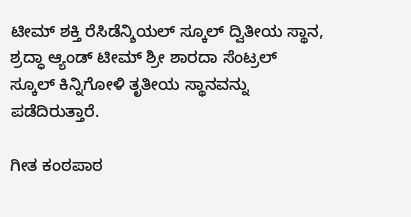ಟೀಮ್ ಶಕ್ತಿ ರೆಸಿಡೆನ್ಶಿಯಲ್ ಸ್ಕೂಲ್‍ ದ್ವಿತೀಯ ಸ್ಥಾನ, ಶ್ರದ್ಧಾ ಆ್ಯಂಡ್‍ ಟೀಮ್ ಶ್ರೀ ಶಾರದಾ ಸೆಂಟ್ರಲ್ ಸ್ಕೂಲ್ ಕಿನ್ನಿಗೋಳಿ ತೃತೀಯ ಸ್ಥಾನವನ್ನು ಪಡೆದಿರುತ್ತಾರೆ.

ಗೀತ ಕಂಠಪಾಠ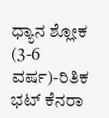ಧ್ಯಾನ ಶ್ಲೋಕ (3-6 ವರ್ಷ)-ರಿತಿಕ ಭಟ್‍ ಕೆನರಾ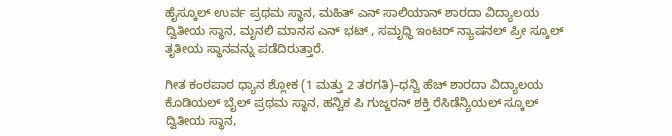ಹೈಸ್ಕೂಲ್‍ ಉರ್ವ ಪ್ರಥಮ ಸ್ಥಾನ, ಮಹಿತ್‍ ಎನ್ ಸಾಲಿಯಾನ್ ಶಾರದಾ ವಿದ್ಯಾಲಯ ದ್ವಿತೀಯ ಸ್ಥಾನ, ಮೃನಲಿ ಮಾನಸ ಎನ್ ಭಟ್ , ಸಮೃಧ್ಧಿ ಇಂಟರ್ ನ್ಯಾಷನಲ್ ಪ್ರೀ ಸ್ಕೂಲ್‍ ತೃತೀಯ ಸ್ಥಾನವನ್ನು ಪಡೆದಿರುತ್ತಾರೆ.

ಗೀತ ಕಂಠಪಾಠ ಧ್ಯಾನ ಶ್ಲೋಕ (1 ಮತ್ತು 2 ತರಗತಿ)–ಧನ್ವಿ ಹೆಚ್‍ ಶಾರದಾ ವಿದ್ಯಾಲಯ ಕೊಡಿಯಲ್ ಬೈಲ್ ಪ್ರಥಮ ಸ್ಥಾನ, ಹನ್ವಿಕ ಪಿ ಗುಜ್ಜರನ್ ಶಕ್ತಿ ರೆಸಿಡೆನ್ಯಿಯಲ್ ಸ್ಕೂಲ್ ದ್ವಿತೀಯ ಸ್ಥಾನ,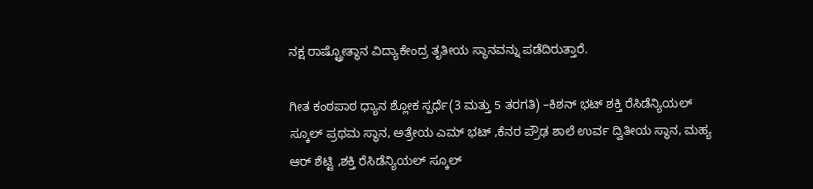ನಕ್ಷ ರಾಷ್ಟ್ರೋತ್ಥಾನ ವಿದ್ಯಾಕೇಂದ್ರ ತೃತೀಯ ಸ್ಥಾನವನ್ನು ಪಡೆದಿರುತ್ತಾರೆ.

ಗೀತ ಕಂಠಪಾಠ ಧ್ಯಾನ ಶ್ಲೋಕ ಸ್ಪರ್ಧೆ(3 ಮತ್ತು 5 ತರಗತಿ) –ಕಿಶನ್ ಭಟ್ ಶಕ್ತಿ ರೆಸಿಡೆನ್ಯಿಯಲ್ ಸ್ಕೂಲ್ ಪ್ರಥಮ ಸ್ಥಾನ, ಅತ್ರೇಯ ಎಮ್ ಭಟ್ ,ಕೆನರ ಪ್ರೌಢ ಶಾಲೆ ಉರ್ವ ದ್ವಿತೀಯ ಸ್ಥಾನ, ಮಹ್ಯ ಆರ್ ಶೆಟ್ಟಿ ,ಶಕ್ತಿ ರೆಸಿಡೆನ್ಯಿಯಲ್ ಸ್ಕೂಲ್‍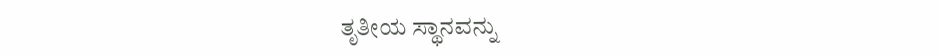ತೃತೀಯ ಸ್ಥಾನವನ್ನು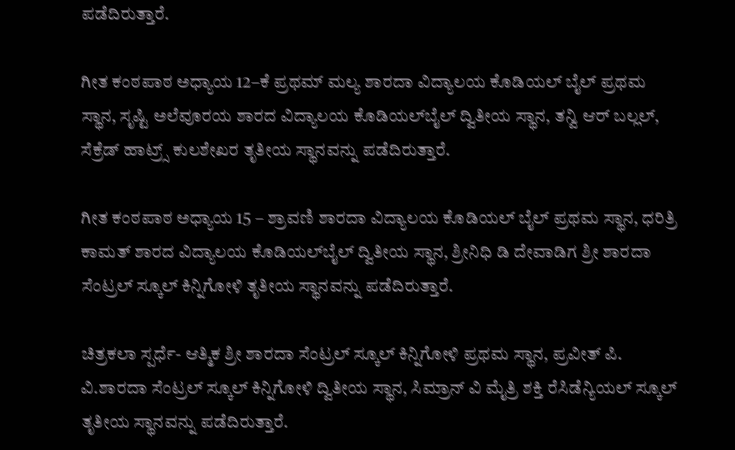ಪಡೆದಿರುತ್ತಾರೆ.

ಗೀತ ಕಂಠಪಾಠ ಅಧ್ಯಾಯ 12–ಕೆ ಪ್ರಥಮ್ ಮಲ್ಯ ಶಾರದಾ ವಿದ್ಯಾಲಯ ಕೊಡಿಯಲ್ ಬೈಲ್ ಪ್ರಥಮ ಸ್ಥಾನ, ಸೃಷ್ಟಿ ಅಲೆವೂರಯ ಶಾರದ ವಿದ್ಯಾಲಯ ಕೊಡಿಯಲ್‍ಬೈಲ್‍ ದ್ವಿತೀಯ ಸ್ಥಾನ, ತನ್ವಿ ಆರ್ ಬಲ್ಲಲ್, ಸೆಕ್ರೆಡ್ ಹಾಟ್ರ್ಸ್ ಕುಲಶೇಖರ ತೃತೀಯ ಸ್ಥಾನವನ್ನು ಪಡೆದಿರುತ್ತಾರೆ.

ಗೀತ ಕಂಠಪಾಠ ಅಧ್ಯಾಯ 15 – ಶ್ರಾವಣಿ ಶಾರದಾ ವಿದ್ಯಾಲಯ ಕೊಡಿಯಲ್ ಬೈಲ್ ಪ್ರಥಮ ಸ್ಥಾನ, ಧರಿತ್ರಿ ಕಾಮತ್ ಶಾರದ ವಿದ್ಯಾಲಯ ಕೊಡಿಯಲ್‍ಬೈಲ್‍ ದ್ವಿತೀಯ ಸ್ಥಾನ, ಶ್ರೀನಿಧಿ ಡಿ ದೇವಾಡಿಗ ಶ್ರೀ ಶಾರದಾ ಸೆಂಟ್ರಲ್ ಸ್ಕೂಲ್ ಕಿನ್ನಿಗೋಳಿ ತೃತೀಯ ಸ್ಥಾನವನ್ನು ಪಡೆದಿರುತ್ತಾರೆ.

ಚಿತ್ರಕಲಾ ಸ್ಪರ್ಧೆ- ಆತ್ಮಿಕ ಶ್ರೀ ಶಾರದಾ ಸೆಂಟ್ರಲ್ ಸ್ಕೂಲ್ ಕಿನ್ನಿಗೋಳಿ ಪ್ರಥಮ ಸ್ಥಾನ, ಪ್ರವೀತ್ ಪಿ. ವಿ.ಶಾರದಾ ಸೆಂಟ್ರಲ್ ಸ್ಕೂಲ್ ಕಿನ್ನಿಗೋಳಿ ದ್ವಿತೀಯ ಸ್ಥಾನ, ಸಿಮ್ರಾನ್ ವಿ ಮೈತ್ರಿ ಶಕ್ತಿ ರೆಸಿಡೆನ್ಯಿಯಲ್ ಸ್ಕೂಲ್‍ ತೃತೀಯ ಸ್ಥಾನವನ್ನು ಪಡೆದಿರುತ್ತಾರೆ.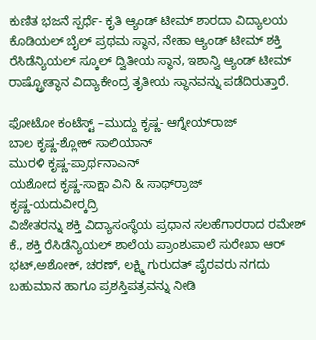ಕುಣಿತ ಭಜನೆ ಸ್ಪರ್ಧೆ- ಕೃತಿ ಆ್ಯಂಡ್‍ ಟೀಮ್ ಶಾರದಾ ವಿದ್ಯಾಲಯ ಕೊಡಿಯಲ್ ಬೈಲ್‍ ಪ್ರಥಮ ಸ್ಥಾನ, ನೇಹಾ ಆ್ಯಂಡ್‍ ಟೀಮ್ ಶಕ್ತಿ ರೆಸಿಡೆನ್ಯಿಯಲ್ ಸ್ಕೂಲ್ ದ್ವಿತೀಯ ಸ್ಥಾನ, ಇಶಾನ್ವಿ ಆ್ಯಂಡ್‍ ಟೀಮ್‍ ರಾಷ್ಟ್ರೋತ್ಥಾನ ವಿದ್ಯಾಕೇಂದ್ರ ತೃತೀಯ ಸ್ಥಾನವನ್ನು ಪಡೆದಿರುತ್ತಾರೆ.

ಫೋಟೋ ಕಂಟೆಸ್ಟ್ –ಮುದ್ದು ಕೃಷ್ಣ- ಆಗ್ನೇಯ್‍ರಾಜ್
ಬಾಲ ಕೃಷ್ಣ-ಶ್ಲೋಕ್ ಸಾಲಿಯಾನ್
ಮುರಳಿ ಕೃಷ್ಣ-ಪ್ರಾರ್ಥನಾಎನ್
ಯಶೋದ ಕೃಷ್ಣ-ಸಾಕ್ಷಾ ವಿನಿ & ಸಾರ್ಥ್‍ರಾಜ್
ಕೃಷ್ಣ-ಯದುವೀರ್‍ಕದ್ರಿ
ವಿಜೇತರನ್ನು ಶಕ್ತಿ ವಿದ್ಯಾಸಂಸ್ಥೆಯ ಪ್ರಧಾನ ಸಲಹೆಗಾರರಾದ ರಮೇಶ್ ಕೆ., ಶಕ್ತಿ ರೆಸಿಡೆನ್ಯಿಯಲ್ ಶಾಲೆಯ ಪ್ರಾಂಶುಪಾಲೆ ಸುರೇಖಾ ಆರ್ ಭಟ್,ಅಶೋಕ್, ಚರಣ್, ಲಕ್ಷ್ಮಿ ಗುರುದತ್ ಪೈರವರು ನಗದು ಬಹುಮಾನ ಹಾಗೂ ಪ್ರಶಸ್ತಿಪತ್ರವನ್ನು ನೀಡಿ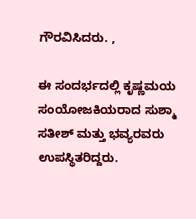ಗೌರವಿಸಿದರು. ,

ಈ ಸಂದರ್ಭದಲ್ಲಿ ಕೃಷ್ಣಮಯ ಸಂಯೋಜಕಿಯರಾದ ಸುಶ್ಮಾ ಸತೀಶ್ ಮತ್ತು ಭವ್ಯರವರು ಉಪಸ್ಥಿತರಿದ್ದರು.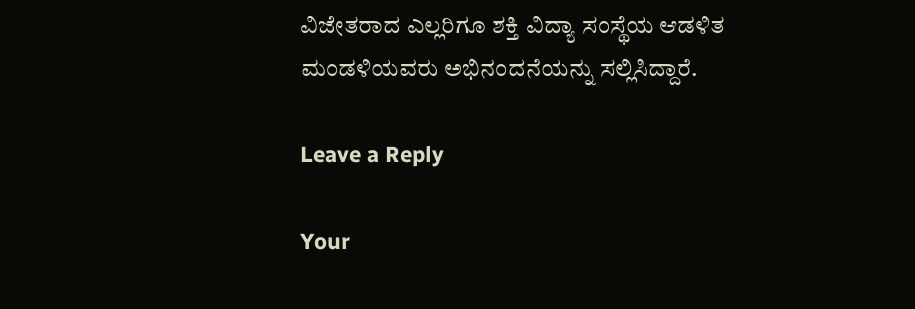ವಿಜೇತರಾದ ಎಲ್ಲರಿಗೂ ಶಕ್ತಿ ವಿದ್ಯಾ ಸಂಸ್ಥೆಯ ಆಡಳಿತ ಮಂಡಳಿಯವರು ಅಭಿನಂದನೆಯನ್ನು ಸಲ್ಲಿಸಿದ್ದಾರೆ.

Leave a Reply

Your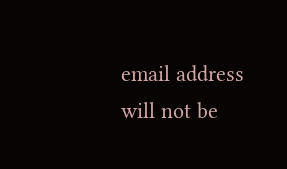email address will not be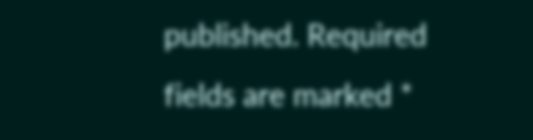published. Required fields are marked *